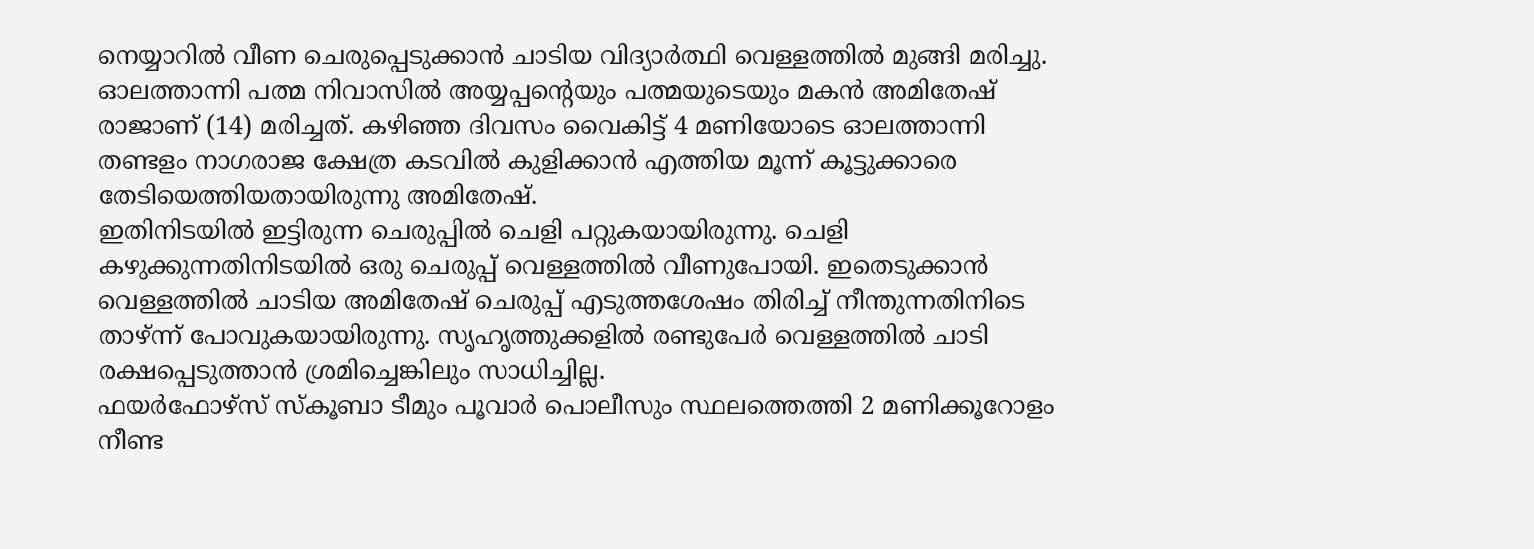നെയ്യാറിൽ വീണ ചെരുപ്പെടുക്കാൻ ചാടിയ വിദ്യാർത്ഥി വെള്ളത്തിൽ മുങ്ങി മരിച്ചു. ഓലത്താന്നി പത്മ നിവാസിൽ അയ്യപ്പന്റെയും പത്മയുടെയും മകൻ അമിതേഷ് രാജാണ് (14) മരിച്ചത്. കഴിഞ്ഞ ദിവസം വൈകിട്ട് 4 മണിയോടെ ഓലത്താന്നി തണ്ടളം നാഗരാജ ക്ഷേത്ര കടവിൽ കുളിക്കാൻ എത്തിയ മൂന്ന് കൂട്ടുക്കാരെ തേടിയെത്തിയതായിരുന്നു അമിതേഷ്.
ഇതിനിടയിൽ ഇട്ടിരുന്ന ചെരുപ്പിൽ ചെളി പറ്റുകയായിരുന്നു. ചെളി കഴുക്കുന്നതിനിടയിൽ ഒരു ചെരുപ്പ് വെള്ളത്തിൽ വീണുപോയി. ഇതെടുക്കാൻ വെള്ളത്തിൽ ചാടിയ അമിതേഷ് ചെരുപ്പ് എടുത്തശേഷം തിരിച്ച് നീന്തുന്നതിനിടെ താഴ്ന്ന് പോവുകയായിരുന്നു. സൃഹൃത്തുക്കളിൽ രണ്ടുപേർ വെള്ളത്തിൽ ചാടി രക്ഷപ്പെടുത്താൻ ശ്രമിച്ചെങ്കിലും സാധിച്ചില്ല.
ഫയർഫോഴ്സ് സ്കൂബാ ടീമും പൂവാർ പൊലീസും സ്ഥലത്തെത്തി 2 മണിക്കൂറോളം നീണ്ട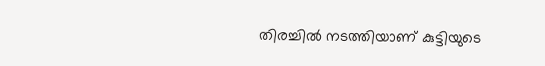തിരച്ചിൽ നടത്തിയാണ് കുട്ടിയുടെ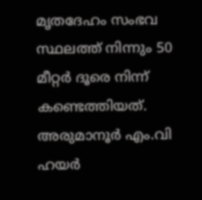മൃതദേഹം സംഭവ സ്ഥലത്ത് നിന്നും 50 മീറ്റർ ദൂരെ നിന്ന് കണ്ടെത്തിയത്. അരുമാനൂർ എം.വി ഹയർ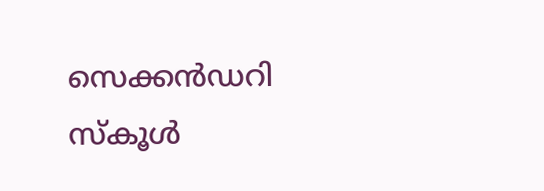സെക്കൻഡറി സ്കൂൾ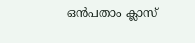ഒൻപതാം ക്ലാസ്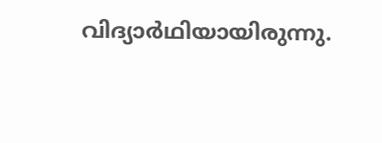വിദ്യാർഥിയായിരുന്നു.